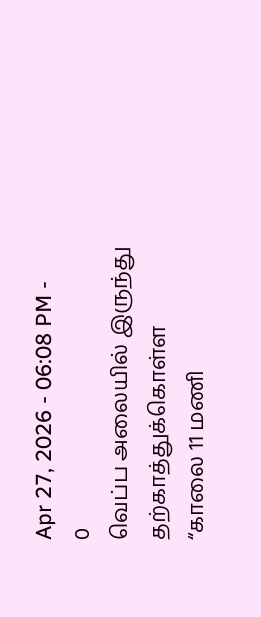Apr 27, 2026 - 06:08 PM -
0
வெப்ப அலையில் இருந்து தற்காத்துக்கொள்ள “காலை 11 மணி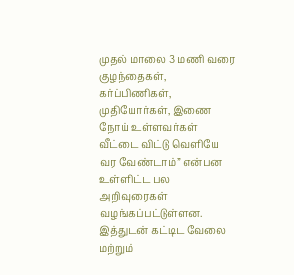முதல் மாலை 3 மணி வரை குழந்தைகள், கர்ப்பிணிகள், முதியோர்கள், இணை நோய் உள்ளவர்கள் வீட்டை விட்டு வெளியே வர வேண்டாம்” என்பன உள்ளிட்ட பல அறிவுரைகள் வழங்கப்பட்டுள்ளன. இத்துடன் கட்டிட வேலை மற்றும்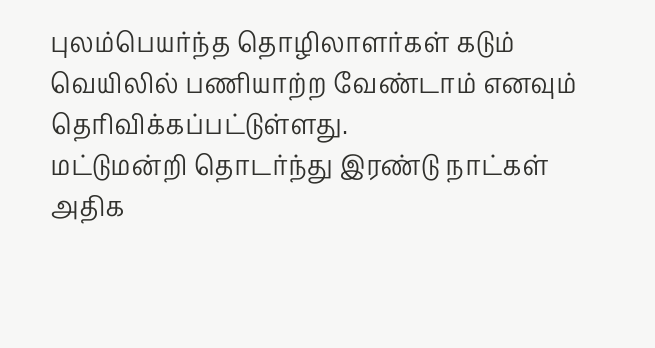புலம்பெயர்ந்த தொழிலாளர்கள் கடும் வெயிலில் பணியாற்ற வேண்டாம் எனவும் தெரிவிக்கப்பட்டுள்ளது.
மட்டுமன்றி தொடர்ந்து இரண்டு நாட்கள் அதிக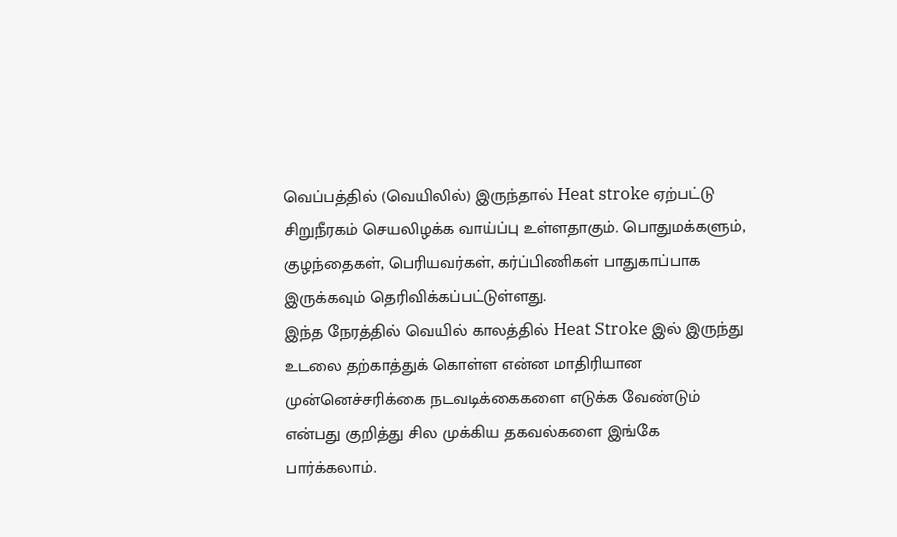வெப்பத்தில் (வெயிலில்) இருந்தால் Heat stroke ஏற்பட்டு சிறுநீரகம் செயலிழக்க வாய்ப்பு உள்ளதாகும். பொதுமக்களும், குழந்தைகள், பெரியவர்கள், கர்ப்பிணிகள் பாதுகாப்பாக இருக்கவும் தெரிவிக்கப்பட்டுள்ளது.
இந்த நேரத்தில் வெயில் காலத்தில் Heat Stroke இல் இருந்து உடலை தற்காத்துக் கொள்ள என்ன மாதிரியான முன்னெச்சரிக்கை நடவடிக்கைகளை எடுக்க வேண்டும் என்பது குறித்து சில முக்கிய தகவல்களை இங்கே பார்க்கலாம்.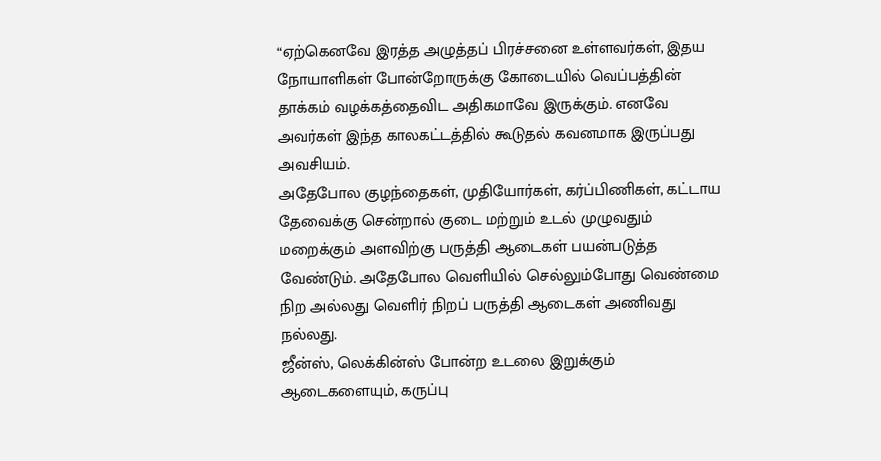“ஏற்கெனவே இரத்த அழுத்தப் பிரச்சனை உள்ளவர்கள், இதய நோயாளிகள் போன்றோருக்கு கோடையில் வெப்பத்தின் தாக்கம் வழக்கத்தைவிட அதிகமாவே இருக்கும். எனவே அவர்கள் இந்த காலகட்டத்தில் கூடுதல் கவனமாக இருப்பது அவசியம்.
அதேபோல குழந்தைகள், முதியோர்கள், கர்ப்பிணிகள், கட்டாய தேவைக்கு சென்றால் குடை மற்றும் உடல் முழுவதும் மறைக்கும் அளவிற்கு பருத்தி ஆடைகள் பயன்படுத்த வேண்டும். அதேபோல வெளியில் செல்லும்போது வெண்மை நிற அல்லது வெளிர் நிறப் பருத்தி ஆடைகள் அணிவது நல்லது.
ஜீன்ஸ், லெக்கின்ஸ் போன்ற உடலை இறுக்கும் ஆடைகளையும், கருப்பு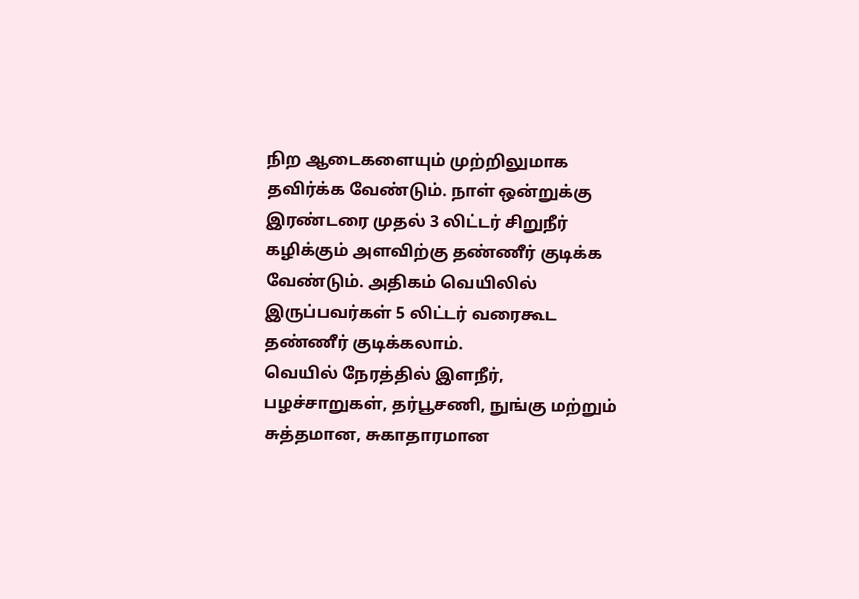நிற ஆடைகளையும் முற்றிலுமாக தவிர்க்க வேண்டும். நாள் ஒன்றுக்கு இரண்டரை முதல் 3 லிட்டர் சிறுநீர் கழிக்கும் அளவிற்கு தண்ணீர் குடிக்க வேண்டும். அதிகம் வெயிலில் இருப்பவர்கள் 5 லிட்டர் வரைகூட தண்ணீர் குடிக்கலாம்.
வெயில் நேரத்தில் இளநீர், பழச்சாறுகள், தர்பூசணி, நுங்கு மற்றும் சுத்தமான, சுகாதாரமான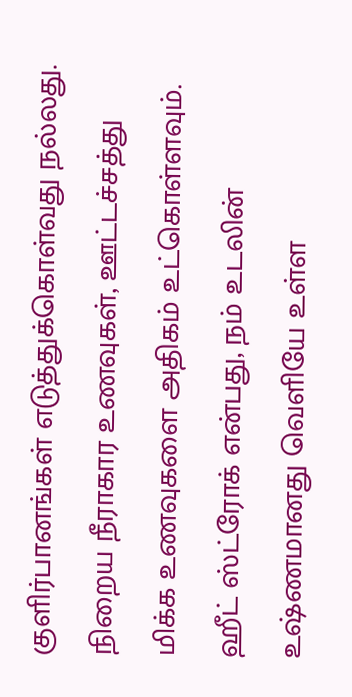குளிர்பானங்கள் எடுத்துக்கொள்வது நல்லது. நிறைய நீராகார உணவுகள், ஊட்டச்சத்து மிக்க உணவுகளை அதிகம் உட்கொள்ளவும்.
ஹீட் ஸ்ட்ரோக் என்பது, நம் உடலின் உஷ்ணமானது வெளியே உள்ள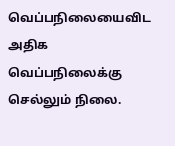வெப்பநிலையைவிட அதிக வெப்பநிலைக்கு செல்லும் நிலை.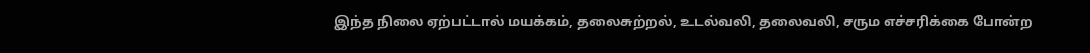இந்த நிலை ஏற்பட்டால் மயக்கம், தலைசுற்றல், உடல்வலி, தலைவலி, சரும எச்சரிக்கை போன்ற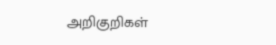அறிகுறிகள்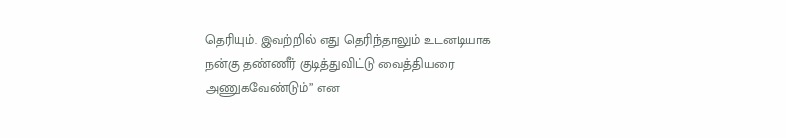தெரியும். இவற்றில் எது தெரிந்தாலும் உடனடியாக நன்கு தண்ணீர் குடித்துவிட்டு வைத்தியரை அணுகவேண்டும்” என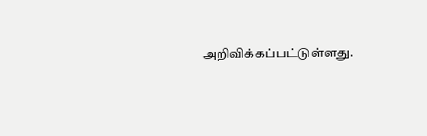அறிவிக்கப்பட்டுள்ளது.